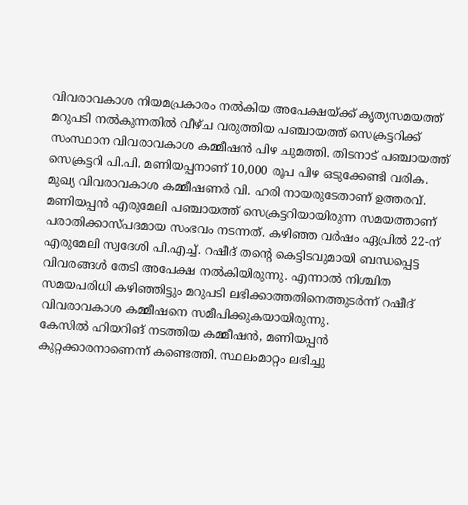വിവരാവകാശ നിയമപ്രകാരം നൽകിയ അപേക്ഷയ്ക്ക് കൃത്യസമയത്ത് മറുപടി നൽകുന്നതിൽ വീഴ്ച വരുത്തിയ പഞ്ചായത്ത് സെക്രട്ടറിക്ക് സംസ്ഥാന വിവരാവകാശ കമ്മീഷൻ പിഴ ചുമത്തി. തിടനാട് പഞ്ചായത്ത് സെക്രട്ടറി പി.പി. മണിയപ്പനാണ് 10,000 രൂപ പിഴ ഒടുക്കേണ്ടി വരിക. മുഖ്യ വിവരാവകാശ കമ്മീഷണർ വി. ഹരി നായരുടേതാണ് ഉത്തരവ്.
മണിയപ്പൻ എരുമേലി പഞ്ചായത്ത് സെക്രട്ടറിയായിരുന്ന സമയത്താണ് പരാതിക്കാസ്പദമായ സംഭവം നടന്നത്. കഴിഞ്ഞ വർഷം ഏപ്രിൽ 22-ന് എരുമേലി സ്വദേശി പി.എച്ച്. റഷീദ് തന്റെ കെട്ടിടവുമായി ബന്ധപ്പെട്ട വിവരങ്ങൾ തേടി അപേക്ഷ നൽകിയിരുന്നു. എന്നാൽ നിശ്ചിത സമയപരിധി കഴിഞ്ഞിട്ടും മറുപടി ലഭിക്കാത്തതിനെത്തുടർന്ന് റഷീദ് വിവരാവകാശ കമ്മീഷനെ സമീപിക്കുകയായിരുന്നു.
കേസിൽ ഹിയറിങ് നടത്തിയ കമ്മീഷൻ, മണിയപ്പൻ കുറ്റക്കാരനാണെന്ന് കണ്ടെത്തി. സ്ഥലംമാറ്റം ലഭിച്ചു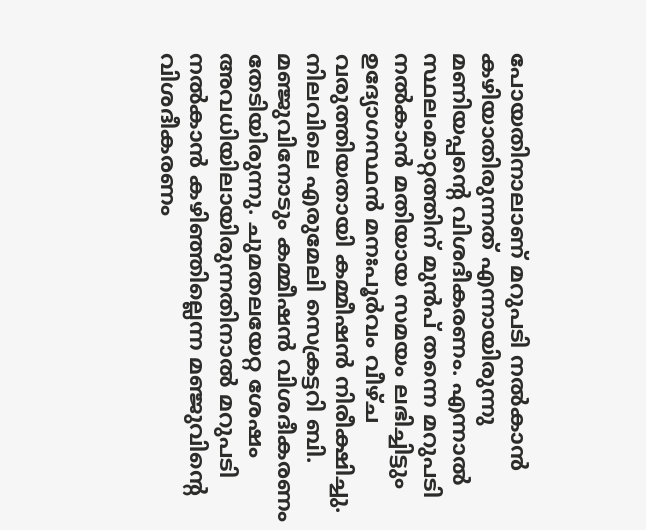പോയതിനാലാണ് മറുപടി നൽകാൻ കഴിയാതിരുന്നത് എന്നായിരുന്നു മണിയപ്പന്റെ വിശദീകരണം. എന്നാൽ സ്ഥലംമാറ്റത്തിന് മുൻപ് തന്നെ മറുപടി നൽകാൻ മതിയായ സമയം ലഭിച്ചിട്ടും ഉദ്യോഗസ്ഥൻ മനഃപൂർവം വീഴ്ച വരുത്തിയതായി കമ്മീഷൻ നിരീക്ഷിച്ചു. നിലവിലെ എരുമേലി സെക്രട്ടറി ബി. മഞ്ജുവിനോടും കമ്മീഷൻ വിശദീകരണം തേടിയിരുന്നു. ചുമതലയേറ്റ ശേഷം അവധിയിലായിരുന്നതിനാൽ മറുപടി നൽകാൻ കഴിഞ്ഞില്ലെന്ന മഞ്ജുവിന്റെ വിശദീകരണം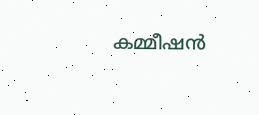കമ്മീഷൻ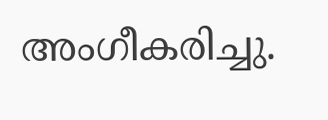അംഗീകരിച്ചു.